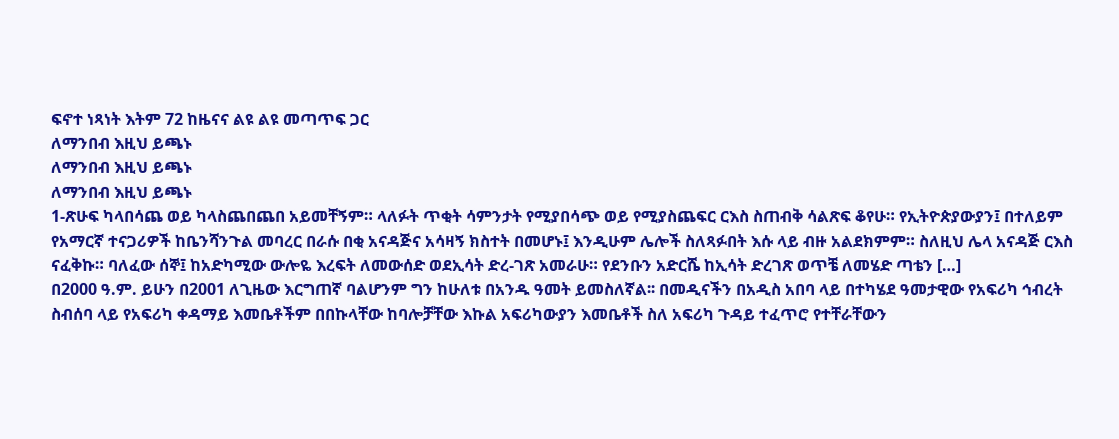ፍኖተ ነጻነት እትም 72 ከዜናና ልዩ ልዩ መጣጥፍ ጋር
ለማንበብ እዚህ ይጫኑ
ለማንበብ እዚህ ይጫኑ
ለማንበብ እዚህ ይጫኑ
1-ጽሁፍ ካላበሳጨ ወይ ካላስጨበጨበ አይመቸኝም። ላለፉት ጥቂት ሳምንታት የሚያበሳጭ ወይ የሚያስጨፍር ርእስ ስጠብቅ ሳልጽፍ ቆየሁ። የኢትዮጵያውያን፤ በተለይም የአማርኛ ተናጋሪዎች ከቤንሻንጉል መባረር በራሱ በቂ አናዳጅና አሳዛኝ ክስተት በመሆኑ፤ እንዲሁም ሌሎች ስለጻፉበት እሱ ላይ ብዙ አልደክምም። ስለዚህ ሌላ አናዳጅ ርእስ ናፈቅኩ። ባለፈው ሰኞ፤ ከአድካሚው ውሎዬ እረፍት ለመውሰድ ወደኢሳት ድረ-ገጽ አመራሁ። የደንቡን አድርሼ ከኢሳት ድረገጽ ወጥቼ ለመሄድ ጣቴን […]
በ2000 ዓ.ም. ይሁን በ2001 ለጊዜው እርግጠኛ ባልሆንም ግን ከሁለቱ በአንዱ ዓመት ይመስለኛል፡፡ በመዲናችን በአዲስ አበባ ላይ በተካሄደ ዓመታዊው የአፍሪካ ኅብረት ስብሰባ ላይ የአፍሪካ ቀዳማይ እመቤቶችም በበኩላቸው ከባሎቻቸው እኩል አፍሪካውያን እመቤቶች ስለ አፍሪካ ጉዳይ ተፈጥሮ የተቸራቸውን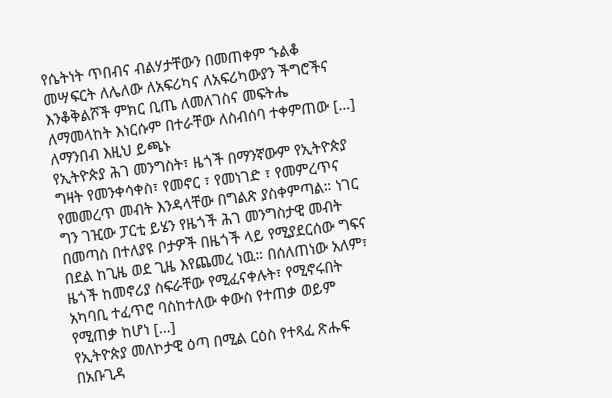የሴትነት ጥበብና ብልሃታቸውን በመጠቀም ኁልቆ መሣፍርት ለሌለው ለአፍሪካና ለአፍሪካውያን ችግሮችና እንቆቅልሾች ምክር ቢጤ ለመለገስና መፍትሔ ለማመላከት እነርሱም በተራቸው ለስብሰባ ተቀምጠው […]
ለማንበብ እዚህ ይጫኑ
የኢትዮጵያ ሕገ መንግስት፣ ዜጎች በማንኛውም የኢትዮጵያ ግዛት የመንቀሳቀስ፣ የመኖር ፣ የመነገድ ፣ የመምረጥና የመመረጥ መብት እንዳላቸው በግልጽ ያስቀምጣል። ነገር ግን ገዢው ፓርቲ ይሄን የዜጎች ሕገ መንግስታዊ መብት በመጣስ በተለያዩ ቦታዎች በዜጎች ላይ የሚያደርሰው ግፍና በደል ከጊዜ ወደ ጊዜ እየጨመረ ነዉ። በሰለጠነው አለም፣ ዜጎች ከመኖሪያ ስፍራቸው የሚፈናቀሉት፣ የሚኖሩበት አካባቢ ተፈጥሮ ባስከተለው ቀውስ የተጠቃ ወይም የሚጠቃ ከሆነ […]
የኢትዮጵያ መለኮታዊ ዕጣ በሚል ርዕስ የተጻፈ ጽሑፍ በአቡጊዳ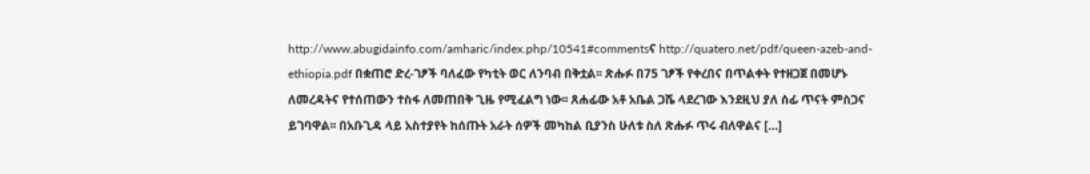http://www.abugidainfo.com/amharic/index.php/10541#commentsና http://quatero.net/pdf/queen-azeb-and-ethiopia.pdf በቋጠሮ ድረ-ገፆች ባለፈው የካቲት ወር ለንባብ በቅቷል፡፡ ጽሑፉ በ75 ገፆች የቀረበና በጥልቀት የተዘጋጀ በመሆኑ ለመረዳትና የተሰጠውን ተስፋ ለመጠበቅ ጊዜ የሚፈልግ ነው፡፡ ጸሐፊው አቶ አቤል ጋሼ ላደረገው እንደዚህ ያለ ሰፊ ጥናት ምስጋና ይገባዋል፡፡ በአቡጊዳ ላይ አስተያየት ከሰጡት አራት ሰዎች መካከል ቢያንስ ሁለቱ ስለ ጽሑፉ ጥሩ ብለዋልና […]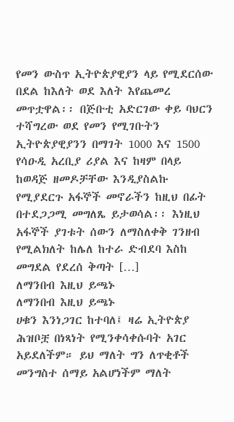የመን ውስጥ ኢትዮጵያዊያን ላይ የሚደርሰው በደል ከእለት ወደ እለት እየጨመረ መጥቷዋል፡፡ በጅቡቲ አድርገው ቀይ ባህርን ተሻግረው ወደ የመን የሚገቡትን ኢትዮጵያዊያንን በማገት 1000 እና 1500 የሳዑዲ አረቢያ ሪያል እና ከዛም በላይ ከወዳጅ ዘመዶቻቸው እንዲያስልኩ የሚያደርጉ አፋኞች መኖራችን ከዚህ በፊት በተደጋጋሚ መግለጼ ይታወሳል፡፡ እነዚህ አፋኞች ያገቱት ሰውን ለማስለቀቅ ገንዘብ የሚልክለት ከሌለ ከተራ ድብደባ እስከ መግደል የደረሰ ቅጣት […]
ለማንበብ እዚህ ይጫኑ
ለማንበብ እዚህ ይጫኑ
ሀቁን እንነጋገር ከተባለ፤ ዛሬ ኢትዮጵያ ሕዝቦቿ በነጻነት የሚንቀሳቀሱባት አገር አይደለችም። ይህ ማለት ግን ለጥቂቶች መንግስተ ሰማይ አልሆነችም ማለት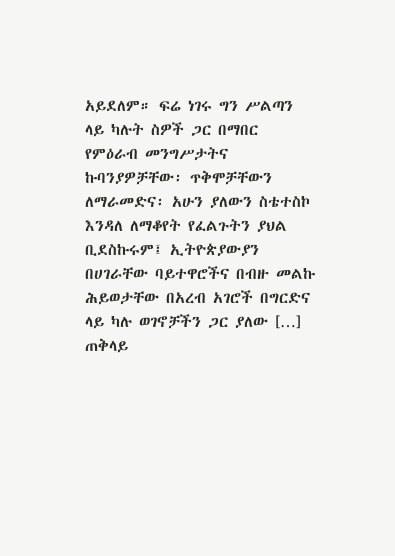አይደለም። ፍሬ ነገሩ ግን ሥልጣን ላይ ካሉት ስዎች ጋር በማበር የምዕራብ መንግሥታትና ኩባንያዎቻቸው፡ ጥቅሞቻቸውን ለማራመድና፡ አሁን ያለውን ስቴተስኮ እንዳለ ለማቆየት የፈልጉትን ያህል ቢደስኩሩም፤ ኢትዮጵያውያን በሀገራቸው ባይተዋሮችና በብዙ መልኩ ሕይወታቸው በአረብ አገሮች በግርድና ላይ ካሉ ወገኖቻችን ጋር ያለው […]
ጠቅላይ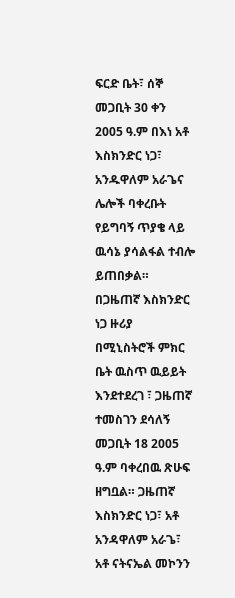ፍርድ ቤት፣ ሰኞ መጋቢት 30 ቀን 2005 ዓ.ም በእነ አቶ እስክንድር ነጋ፣ አንዱዋለም አራጌና ሌሎች ባቀረቡት የይግባኝ ጥያቄ ላይ ዉሳኔ ያሳልፋል ተብሎ ይጠበቃል። በጋዜጠኛ እስክንድር ነጋ ዙሪያ በሚኒስትሮች ምክር ቤት ዉስጥ ዉይይት እንደተደረገ ፣ ጋዜጠኛ ተመስገን ደሳለኝ መጋቢት 18 2005 ዓ.ም ባቀረበዉ ጽሁፍ ዘግቧል። ጋዜጠኛ እስክንድር ነጋ፣ አቶ አንዳዋለም አራጌ፣ አቶ ናትናኤል መኮንን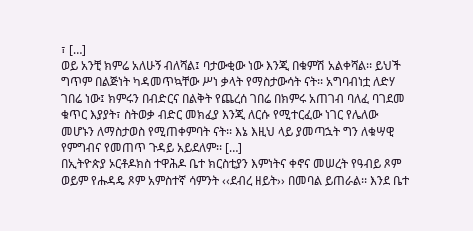፣ […]
ወይ አንቺ ክምሬ አለሁኝ ብለሻል፤ ባታውቂው ነው እንጂ በቁምሽ አልቀሻል፡፡ ይህች ግጥም በልጅነት ካዳመጥኳቸው ሥነ ቃላት የማስታውሳት ናት፡፡ አግባብነቷ ለድሃ ገበሬ ነው፤ ክምሩን በብድርና በልቅት የጨረሰ ገበሬ በክምሩ አጠገብ ባለፈ ባገደመ ቁጥር እያያት፣ ስትወቃ ብድር መክፈያ እንጂ ለርሱ የሚተርፈው ነገር የሌለው መሆኑን ለማስታወስ የሚጠቀምባት ናት፡፡ እኔ እዚህ ላይ ያመጣኋት ግን ለቁሣዊ የምግብና የመጠጥ ጉዳይ አይደለም፡፡ […]
በኢትዮጵያ ኦርቶዶክስ ተዋሕዶ ቤተ ክርስቲያን እምነትና ቀኖና መሠረት የዓብይ ጾም ወይም የሑዳዴ ጾም አምስተኛ ሳምንት ‹‹ደብረ ዘይት›› በመባል ይጠራል፡፡ እንደ ቤተ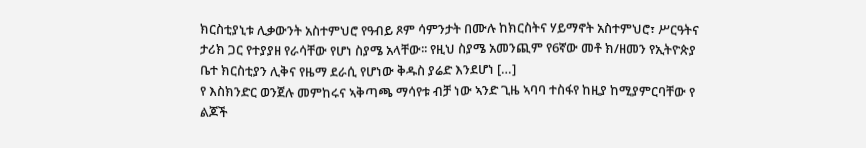ክርስቲያኒቱ ሊቃውንት አስተምህሮ የዓብይ ጾም ሳምንታት በሙሉ ከክርስትና ሃይማኖት አስተምህሮ፣ ሥርዓትና ታሪክ ጋር የተያያዘ የራሳቸው የሆነ ስያሜ አላቸው፡፡ የዚህ ስያሜ አመንጪም የ6ኛው መቶ ክ/ዘመን የኢትዮጵያ ቤተ ክርስቲያን ሊቅና የዜማ ደራሲ የሆነው ቅዱስ ያሬድ እንደሆነ […]
የ እስክንድር ወንጀሉ መምከሩና ኣቅጣጫ ማሳየቱ ብቻ ነው ኣንድ ጊዜ ኣባባ ተስፋየ ከዚያ ከሚያምርባቸው የ ልጆች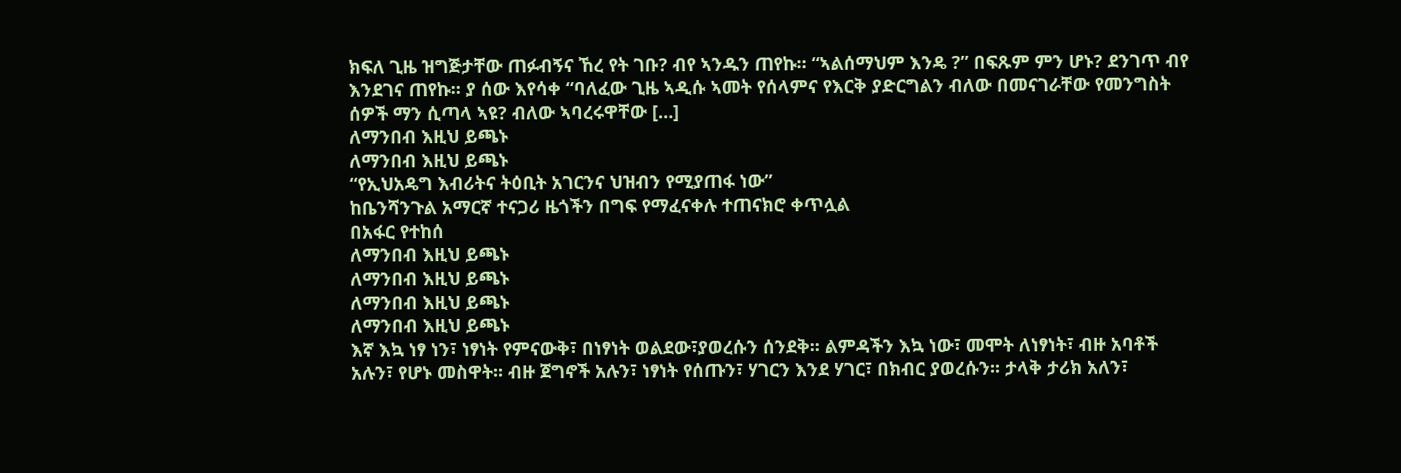ክፍለ ጊዜ ዝግጅታቸው ጠፉብኝና ኸረ የት ገቡ? ብየ ኣንዱን ጠየኩ። “ኣልሰማህም እንዴ ?” በፍጹም ምን ሆኑ? ደንገጥ ብየ እንደገና ጠየኩ። ያ ሰው እየሳቀ “ባለፈው ጊዜ ኣዲሱ ኣመት የሰላምና የእርቅ ያድርግልን ብለው በመናገራቸው የመንግስት ሰዎች ማን ሲጣላ ኣዩ? ብለው ኣባረሩዋቸው […]
ለማንበብ እዚህ ይጫኑ
ለማንበብ እዚህ ይጫኑ
“የኢህአዴግ እብሪትና ትዕቢት አገርንና ህዝብን የሚያጠፋ ነው”
ከቤንሻንጉል አማርኛ ተናጋሪ ዜጎችን በግፍ የማፈናቀሉ ተጠናክሮ ቀጥሏል
በአፋር የተከሰ
ለማንበብ እዚህ ይጫኑ
ለማንበብ እዚህ ይጫኑ
ለማንበብ እዚህ ይጫኑ
ለማንበብ እዚህ ይጫኑ
እኛ እኳ ነፃ ነን፣ ነፃነት የምናውቅ፣ በነፃነት ወልደው፣ያወረሱን ሰንደቅ፡፡ ልምዳችን እኳ ነው፣ መሞት ለነፃነት፣ ብዙ አባቶች አሉን፣ የሆኑ መስዋት፡፡ ብዙ ጀግኖች አሉን፣ ነፃነት የሰጡን፣ ሃገርን እንደ ሃገር፣ በክብር ያወረሱን፡፡ ታላቅ ታሪክ አለን፣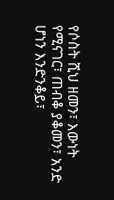የሶስት ሺህ ዘመን፣ እውነት የሚናገር፣ ጠብቆ ያቆመን፣ አንድ ሆነን እንድንቆይ፣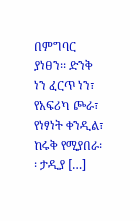በምግባር ያነፀን፡፡ ድንቅ ነን ፈርጥ ነን፣ የአፍሪካ ጮራ፣ የነፃነት ቀንዲል፣ ከሩቅ የሚያበራ፡፡ ታዲያ […]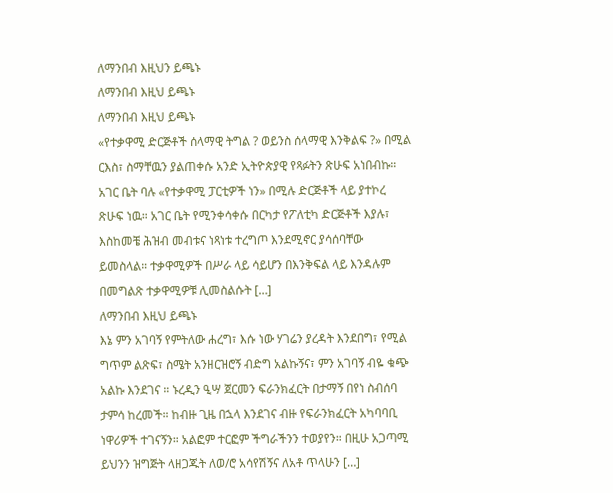ለማንበብ እዚህን ይጫኑ
ለማንበብ እዚህ ይጫኑ
ለማንበብ እዚህ ይጫኑ
«የተቃዋሚ ድርጅቶች ሰላማዊ ትግል ? ወይንስ ሰላማዊ እንቅልፍ ?» በሚል ርእስ፣ ስማቸዉን ያልጠቀሱ አንድ ኢትዮጵያዊ የጻፉትን ጽሁፍ አነበብኩ። አገር ቤት ባሉ «የተቃዋሚ ፓርቲዎች ነን» በሚሉ ድርጅቶች ላይ ያተኮረ ጽሁፍ ነዉ። አገር ቤት የሚንቀሳቀሱ በርካታ የፖለቲካ ድርጅቶች እያሉ፣ እስከመቼ ሕዝብ መብቱና ነጻነቱ ተረግጦ እንደሚኖር ያሳሰባቸው ይመስላል። ተቃዋሚዎች በሥራ ላይ ሳይሆን በእንቅፍል ላይ እንዳሉም በመግልጽ ተቃዋሚዎቹ ሊመስልሱት […]
ለማንበብ እዚህ ይጫኑ
እኔ ምን አገባኝ የምትለው ሐረግ፣ እሱ ነው ሃገሬን ያረዳት እንደበግ፣ የሚል ግጥም ልጽፍ፣ ስሜት አንዘርዝሮኝ ብድግ አልኩኝና፣ ምን አገባኝ ብዬ ቁጭ አልኩ እንደገና ። ኑረዲን ዒሣ ጀርመን ፍራንክፈርት በታማኝ በየነ ስብሰባ ታምሳ ከረመች። ከብዙ ጊዜ በኋላ እንደገና ብዙ የፍራንክፈርት አካባባቢ ነዋሪዎች ተገናኝን። አልፎም ተርፎም ችግራችንን ተወያየን። በዚሁ አጋጣሚ ይህንን ዝግጅት ላዘጋጁት ለወ/ሮ አሳየሽኝና ለአቶ ጥላሁን […]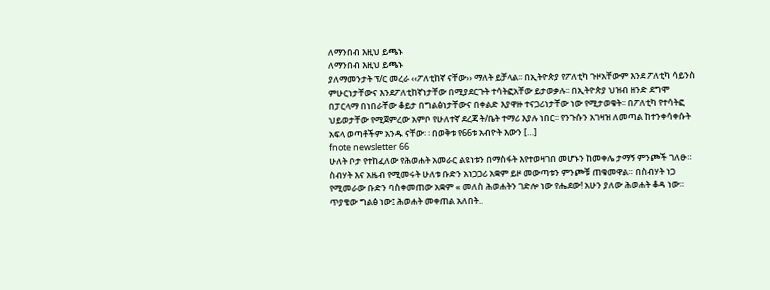ለማንበብ እዚህ ይጫኑ
ለማንበብ እዚህ ይጫኑ
ያለማመንታት ፕ/ር መረራ ‹‹ፖለቲከኛ ናቸው›› ማለት ይቻላል፡፡ በኢትዮጵያ የፖለቲካ ጉዞአቸውም እንደ ፖለቲካ ሳይንስ ምሁርነታቸውና እንደፖለቲከኛነታቸው በሚያደርጉት ተሳትፎአቸው ይታወቃሉ፡፡ በኢትዮጵያ ህዝብ ዘንድ ደግሞ በፓርላማ በነበራቸው ቆይታ በግልፅነታቸውና በቀልድ እያዋዙ ተናጋሪነታቸው ነው የሚታወቁት፡፡ በፖለቲካ የተሳትፎ ህይወታቸው የሚጀምረው አምቦ የሁለተኛ ደረጃ ት/ቤት ተማሪ እያሉ ነበር፡፡ የንጉሱን አገዛዝ ለመጣል ከተንቀሳቀሱት አፍላ ወጣቶችም አንዱ ናቸው፡ ፡ በወቅቱ የ66ቱ አብዮት እውን […]
fnote newsletter 66
ሁለት ቦታ የተከፈለው የሕወሐት አመራር ልዩነቱን በማስፋት እየተወዛገበ መሆኑን ከመቀሌ ታማኝ ምንጮች ገለፁ። ስብሃት እና አዜብ የሚመሩት ሁለቱ ቡድን አነጋጋሪ አቋም ይዞ መውጣቱን ምንጮቹ ጠቁመዋል። በስብሃት ነጋ የሚመራው ቡድን ባስቀመጠው አቋም « መለስ ሕወሐትን ገድሎ ነው የሔደው! አሁን ያለው ሕወሐት ቆዳ ነው። ጥያቄው ግልፅ ነው፤ ሕወሐት መቀጠል አለበት..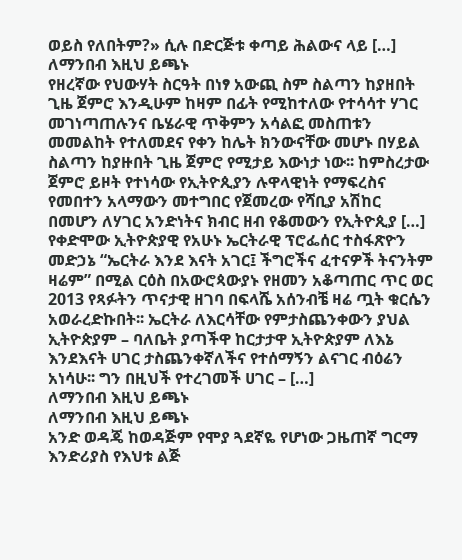ወይስ የለበትም?» ሲሉ በድርጅቱ ቀጣይ ሕልውና ላይ […]
ለማንበብ እዚህ ይጫኑ
የዘረኛው የህውሃት ስርዓት በነፃ አውጪ ስም ስልጣን ከያዘበት ጊዜ ጀምሮ እንዲሁም ከዛም በፊት የሚከተለው የተሳሳተ ሃገር መገነጣጠሉንና ቤሄራዊ ጥቅምን አሳልፎ መስጠቱን መመልከት የተለመደና የቀን ከሌት ክንውናቸው መሆኑ በሃይል ስልጣን ከያዙበት ጊዜ ጀምሮ የሚታይ እውነታ ነው፡፡ ከምስረታው ጀምሮ ይዞት የተነሳው የኢትዮጲያን ሉዋላዊነት የማፍረስና የመበተን አላማውን መተግበር የጀመረው የሻቢያ አሽከር በመሆን ለሃገር አንድነትና ክብር ዘብ የቆመውን የኢትዮጲያ […]
የቀድሞው ኢትዮጵያዊ የአሁኑ ኤርትራዊ ፕሮፌሰር ተስፋጽዮን መድኃኔ “ኤርትራ እንደ እናት አገር፤ ችግሮችና ፈተናዎች ትናንትም ዛሬም” በሚል ርዕስ በአውሮጳውያኑ የዘመን አቆጣጠር ጥር ወር 2013 የጻፉትን ጥናታዊ ዘገባ በፍላሼ አሰንብቼ ዛሬ ጧት ቁርሴን አወራረድኩበት፡፡ ኤርትራ ለእርሳቸው የምታስጨንቀውን ያህል ኢትዮጵያም – ባለቤት ያጣችዋ ከርታታዋ ኢትዮጵያም ለእኔ እንደእናት ሀገር ታስጨንቀኛለችና የተሰማኝን ልናገር ብዕሬን አነሳሁ፡፡ ግን በዚህች የተረገመች ሀገር – […]
ለማንበብ እዚህ ይጫኑ
ለማንበብ እዚህ ይጫኑ
አንድ ወዳጄ ከወዳጅም የሞያ ጓደኛዬ የሆነው ጋዜጠኛ ግርማ እንድሪያስ የእህቱ ልጅ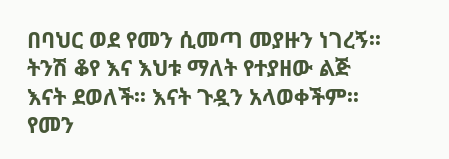በባህር ወደ የመን ሲመጣ መያዙን ነገረኝ፡፡ ትንሽ ቆየ እና እህቱ ማለት የተያዘው ልጅ እናት ደወለች፡፡ እናት ጉዷን አላወቀችም፡፡ የመን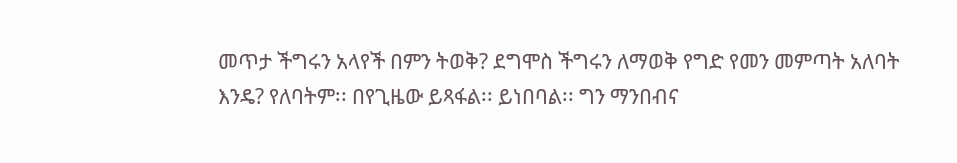መጥታ ችግሩን አላየች በምን ትወቅ? ደግሞስ ችግሩን ለማወቅ የግድ የመን መምጣት አለባት እንዴ? የለባትም፡፡ በየጊዜው ይጻፋል፡፡ ይነበባል፡፡ ግን ማንበብና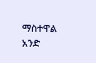ማስተዋል አንድ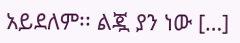አይደለም፡፡ ልጇ ያን ነው […]